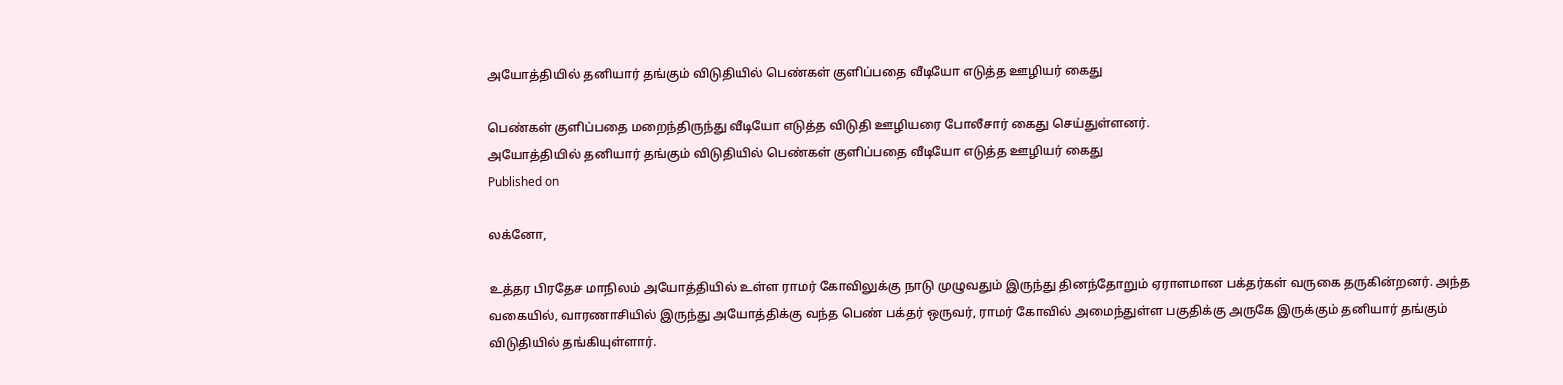அயோத்தியில் தனியார் தங்கும் விடுதியில் பெண்கள் குளிப்பதை வீடியோ எடுத்த ஊழியர் கைது

பெண்கள் குளிப்பதை மறைந்திருந்து வீடியோ எடுத்த விடுதி ஊழியரை போலீசார் கைது செய்துள்ளனர்.
அயோத்தியில் தனியார் தங்கும் விடுதியில் பெண்கள் குளிப்பதை வீடியோ எடுத்த ஊழியர் கைது
Published on

லக்னோ,

உத்தர பிரதேச மாநிலம் அயோத்தியில் உள்ள ராமர் கோவிலுக்கு நாடு முழுவதும் இருந்து தினந்தோறும் ஏராளமான பக்தர்கள் வருகை தருகின்றனர். அந்த வகையில், வாரணாசியில் இருந்து அயோத்திக்கு வந்த பெண் பக்தர் ஒருவர், ராமர் கோவில் அமைந்துள்ள பகுதிக்கு அருகே இருக்கும் தனியார் தங்கும் விடுதியில் தங்கியுள்ளார்.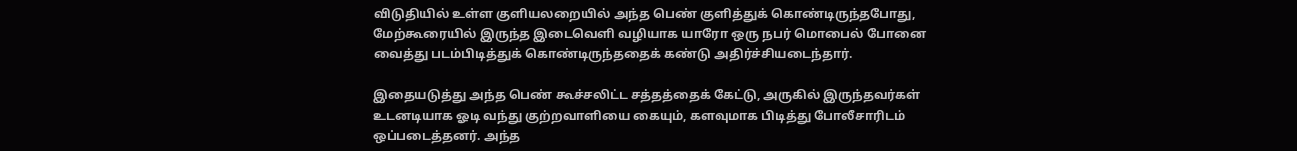விடுதியில் உள்ள குளியலறையில் அந்த பெண் குளித்துக் கொண்டிருந்தபோது, மேற்கூரையில் இருந்த இடைவெளி வழியாக யாரோ ஒரு நபர் மொபைல் போனை வைத்து படம்பிடித்துக் கொண்டிருந்ததைக் கண்டு அதிர்ச்சியடைந்தார்.

இதையடுத்து அந்த பெண் கூச்சலிட்ட சத்தத்தைக் கேட்டு, அருகில் இருந்தவர்கள் உடனடியாக ஓடி வந்து குற்றவாளியை கையும், களவுமாக பிடித்து போலீசாரிடம் ஒப்படைத்தனர். அந்த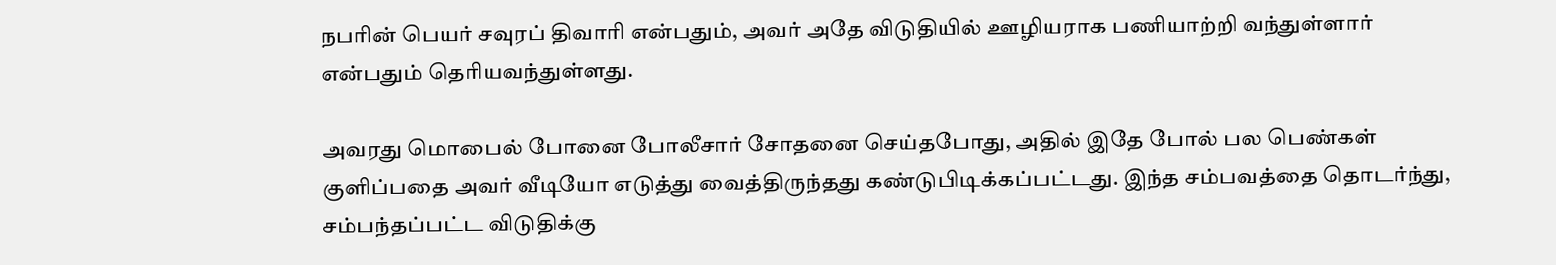நபரின் பெயர் சவுரப் திவாரி என்பதும், அவர் அதே விடுதியில் ஊழியராக பணியாற்றி வந்துள்ளார் என்பதும் தெரியவந்துள்ளது.

அவரது மொபைல் போனை போலீசார் சோதனை செய்தபோது, அதில் இதே போல் பல பெண்கள் குளிப்பதை அவர் வீடியோ எடுத்து வைத்திருந்தது கண்டுபிடிக்கப்பட்டது. இந்த சம்பவத்தை தொடர்ந்து, சம்பந்தப்பட்ட விடுதிக்கு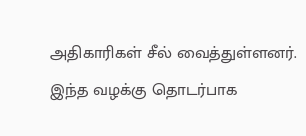அதிகாரிகள் சீல் வைத்துள்ளனர். இந்த வழக்கு தொடர்பாக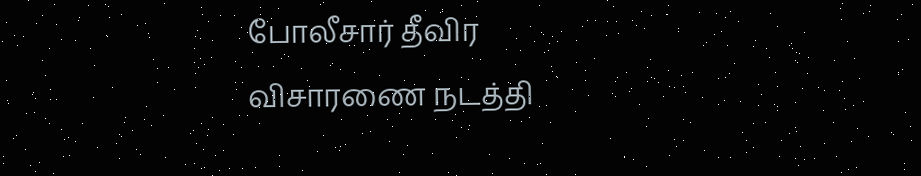போலீசார் தீவிர விசாரணை நடத்தி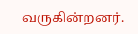வருகின்றனர்.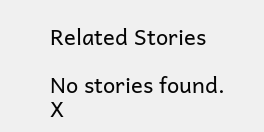Related Stories

No stories found.
X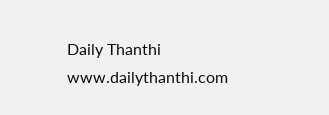Daily Thanthi
www.dailythanthi.com